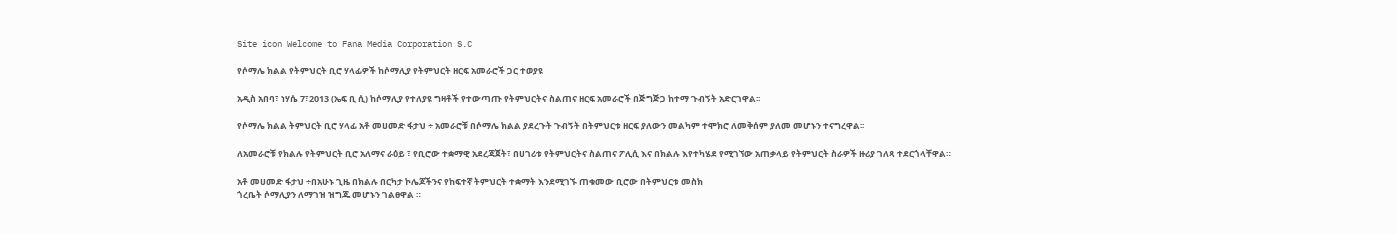Site icon Welcome to Fana Media Corporation S.C

የሶማሌ ክልል የትምህርት ቢሮ ሃላፊዎች ከሶማሊያ የትምህርት ዘርፍ አመራሮች ጋር ተወያዩ

አዲስ አበባ፣ ነሃሴ 7፣2013 (ኤፍ ቢ ሲ) ከሶማሊያ የተለያዩ ግዛቶች የተውጣጡ የትምህርትና ስልጠና ዘርፍ አመራሮች በጅግጅጋ ከተማ ጉብኝት አድርገዋል፡፡

የሶማሌ ክልል ትምህርት ቢሮ ሃላፊ አቶ መሀመድ ፋታህ ÷ አመራሮቹ በሶማሌ ክልል ያደረጉት ጉብኝት በትምህርቱ ዘርፍ ያለውን መልካም ተሞክሮ ለመቅሰም ያለመ መሆኑን ተናግረዋል፡፡

ለአመራሮቹ የክልሉ የትምህርት ቢሮ አለማና ራዕይ ፣ የቢሮው ተቋማዊ አደረጃጀት፣ በሀገሪቱ የትምህርትና ስልጠና ፖሊሲ እና በክልሉ እየተካሄደ የሚገኘው አጠቃላይ የትምህርት ስራዎች ዙሪያ ገለጻ ተደርጎላቸዋል።

አቶ መሀመድ ፋታህ ÷በአሁኑ ጊዜ በክልሉ በርካታ ኮሌጆችንና የከፍተኛ ትምህርት ተቋማት እንደሚገኙ ጠቁመው ቢሮው በትምህርቱ መስክ
ጎረቤት ሶማሊያን ለማገዝ ዝግጁ መሆኑን ገልፀዋል ።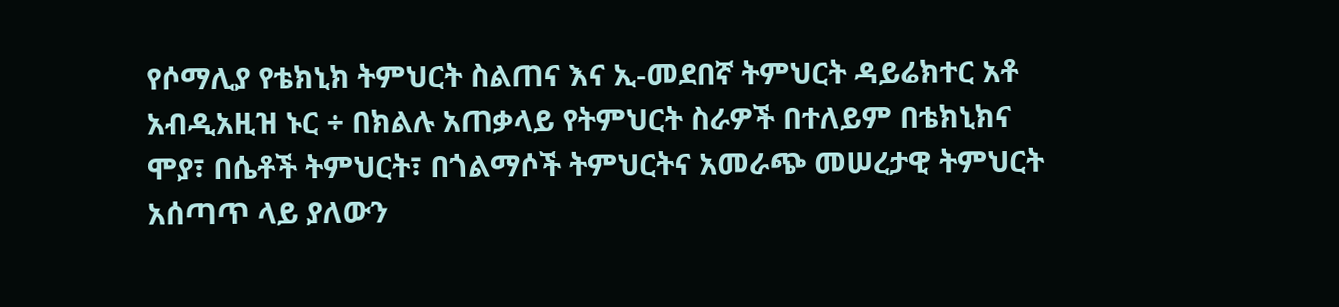የሶማሊያ የቴክኒክ ትምህርት ስልጠና እና ኢ-መደበኛ ትምህርት ዳይሬክተር አቶ አብዲአዚዝ ኑር ÷ በክልሉ አጠቃላይ የትምህርት ስራዎች በተለይም በቴክኒክና ሞያ፣ በሴቶች ትምህርት፣ በጎልማሶች ትምህርትና አመራጭ መሠረታዊ ትምህርት አሰጣጥ ላይ ያለውን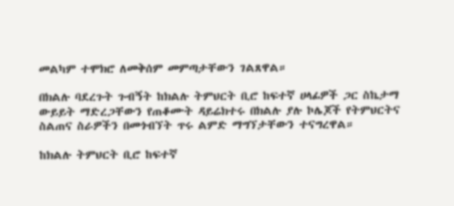መልካም ተሞክሮ ለመቅሰም መምጣታቸውን ገልጸዋል።

በክልሉ ባደረጉት ጉብኝት ከክልሉ ትምህርት ቢሮ ከፍተኛ ሀላፊዎች ጋር ስኬታማ ውይይት ማድረጋቸውን የጠቆሙት ዳይሬክተሩ በክልሉ ያሉ ኮሌጆች የትምህርትና ስልጠና ስራዎችን በመጎብኘት ጥሩ ልምድ ማግኘታቸውን ተናግረዋል።

ከክልሉ ትምህርት ቢሮ ከፍተኛ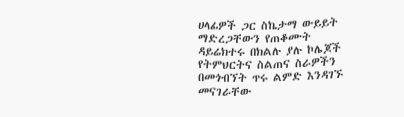ሀላፊዎች ጋር ስኬታማ ውይይት ማድረጋቸውን የጠቆሙት ዳይሬክተሩ በክልሉ ያሉ ኮሌጆች የትምህርትና ስልጠና ስራዎችን በመጎብኘት ጥሩ ልምድ እንዳገኙ መናገራቸው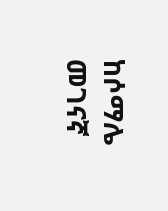ከሶማሌ መገናኛ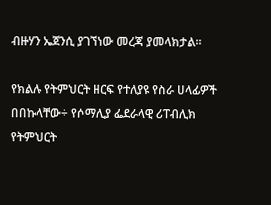ብዙሃን ኤጀንሲ ያገኘነው መረጃ ያመላክታል፡፡

የክልሉ የትምህርት ዘርፍ የተለያዩ የስራ ሀላፊዎች በበኩላቸው÷ የሶማሊያ ፌደራላዊ ሪፐብሊክ የትምህርት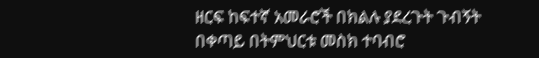ዘርፍ ከፍተኛ አመራሮች በክልሉ ያደረጉት ጉብኝት በቀጣይ በትምህርቱ መስክ ተባብሮ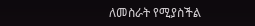ለመስራት የሚያስችል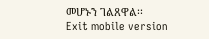መሆኑን ገልጸዋል፡፡
Exit mobile version